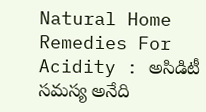Natural Home Remedies For Acidity : అసిడిటీ సమస్య అనేది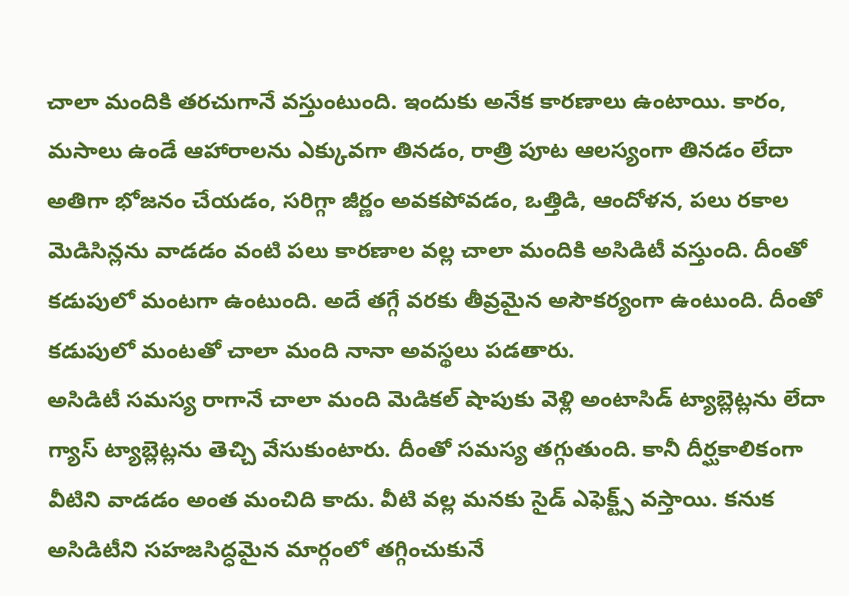చాలా మందికి తరచుగానే వస్తుంటుంది. ఇందుకు అనేక కారణాలు ఉంటాయి. కారం, మసాలు ఉండే ఆహారాలను ఎక్కువగా తినడం, రాత్రి పూట ఆలస్యంగా తినడం లేదా అతిగా భోజనం చేయడం, సరిగ్గా జీర్ణం అవకపోవడం, ఒత్తిడి, ఆందోళన, పలు రకాల మెడిసిన్లను వాడడం వంటి పలు కారణాల వల్ల చాలా మందికి అసిడిటీ వస్తుంది. దీంతో కడుపులో మంటగా ఉంటుంది. అదే తగ్గే వరకు తీవ్రమైన అసౌకర్యంగా ఉంటుంది. దీంతో కడుపులో మంటతో చాలా మంది నానా అవస్థలు పడతారు.
అసిడిటీ సమస్య రాగానే చాలా మంది మెడికల్ షాపుకు వెళ్లి అంటాసిడ్ ట్యాబ్లెట్లను లేదా గ్యాస్ ట్యాబ్లెట్లను తెచ్చి వేసుకుంటారు. దీంతో సమస్య తగ్గుతుంది. కానీ దీర్ఘకాలికంగా వీటిని వాడడం అంత మంచిది కాదు. వీటి వల్ల మనకు సైడ్ ఎఫెక్ట్స్ వస్తాయి. కనుక అసిడిటీని సహజసిద్ధమైన మార్గంలో తగ్గించుకునే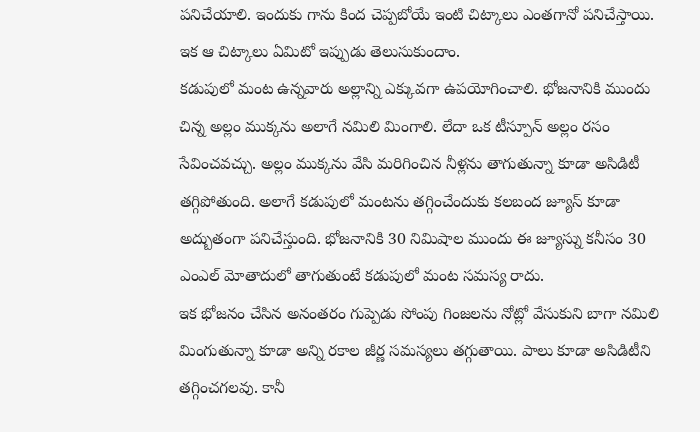పనిచేయాలి. ఇందుకు గాను కింద చెప్పబోయే ఇంటి చిట్కాలు ఎంతగానో పనిచేస్తాయి. ఇక ఆ చిట్కాలు ఏమిటో ఇప్పుడు తెలుసుకుందాం.
కడుపులో మంట ఉన్నవారు అల్లాన్ని ఎక్కువగా ఉపయోగించాలి. భోజనానికి ముందు చిన్న అల్లం ముక్కను అలాగే నమిలి మింగాలి. లేదా ఒక టీస్పూన్ అల్లం రసం సేవించవచ్చు. అల్లం ముక్కను వేసి మరిగించిన నీళ్లను తాగుతున్నా కూడా అసిడిటీ తగ్గిపోతుంది. అలాగే కడుపులో మంటను తగ్గించేందుకు కలబంద జ్యూస్ కూడా అద్బుతంగా పనిచేస్తుంది. భోజనానికి 30 నిమిషాల ముందు ఈ జ్యూస్ను కనీసం 30 ఎంఎల్ మోతాదులో తాగుతుంటే కడుపులో మంట సమస్య రాదు.
ఇక భోజనం చేసిన అనంతరం గుప్పెడు సోంపు గింజలను నోట్లో వేసుకుని బాగా నమిలి మింగుతున్నా కూడా అన్ని రకాల జీర్ణ సమస్యలు తగ్గుతాయి. పాలు కూడా అసిడిటీని తగ్గించగలవు. కానీ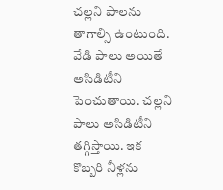చల్లని పాలను తాగాల్సి ఉంటుంది. వేడి పాలు అయితే అసిడిటీని పెంచుతాయి. చల్లని పాలు అసిడిటీని తగ్గిస్తాయి. ఇక కొబ్బరి నీళ్లను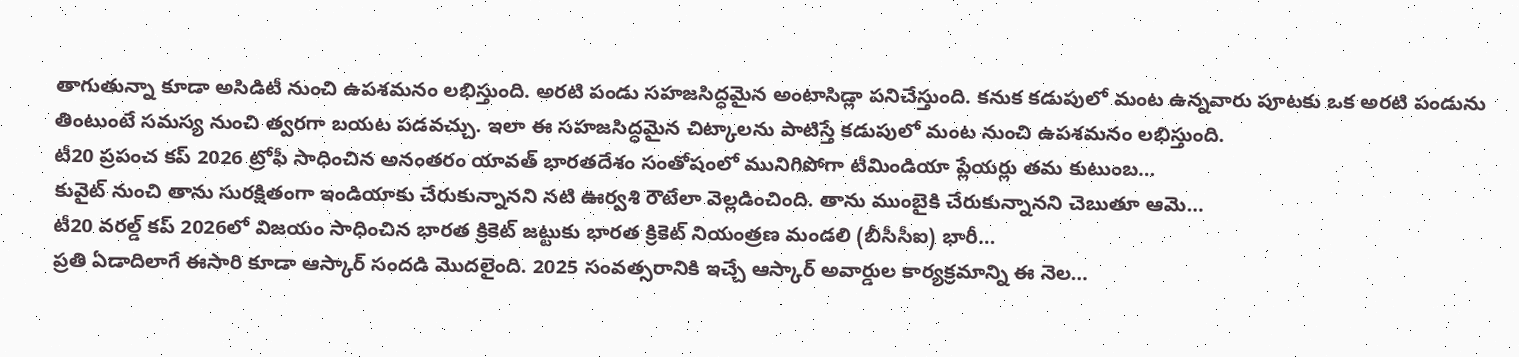తాగుతున్నా కూడా అసిడిటీ నుంచి ఉపశమనం లభిస్తుంది. అరటి పండు సహజసిద్ధమైన అంటాసిడ్లా పనిచేస్తుంది. కనుక కడుపులో మంట ఉన్నవారు పూటకు ఒక అరటి పండును తింటుంటే సమస్య నుంచి త్వరగా బయట పడవచ్చు. ఇలా ఈ సహజసిద్ధమైన చిట్కాలను పాటిస్తే కడుపులో మంట నుంచి ఉపశమనం లభిస్తుంది.
టీ20 ప్రపంచ కప్ 2026 ట్రోఫీ సాధించిన అనంతరం యావత్ భారతదేశం సంతోషంలో మునిగిపోగా టీమిండియా ప్లేయర్లు తమ కుటుంబ…
కువైట్ నుంచి తాను సురక్షితంగా ఇండియాకు చేరుకున్నానని నటి ఊర్వశి రౌటేలా వెల్లడించింది. తాను ముంబైకి చేరుకున్నానని చెబుతూ ఆమె…
టీ20 వరల్డ్ కప్ 2026లో విజయం సాధించిన భారత క్రికెట్ జట్టుకు భారత క్రికెట్ నియంత్రణ మండలి (బీసీసీఐ) భారీ…
ప్రతి ఏడాదిలాగే ఈసారి కూడా ఆస్కార్ సందడి మొదలైంది. 2025 సంవత్సరానికి ఇచ్చే ఆస్కార్ అవార్డుల కార్యక్రమాన్ని ఈ నెల…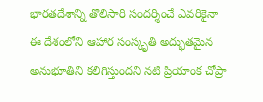భారతదేశాన్ని తొలిసారి సందర్శించే ఎవరికైనా ఈ దేశంలోని ఆహార సంస్కృతి అద్భుతమైన అనుభూతిని కలిగిస్తుందని నటి ప్రియాంక చోప్రా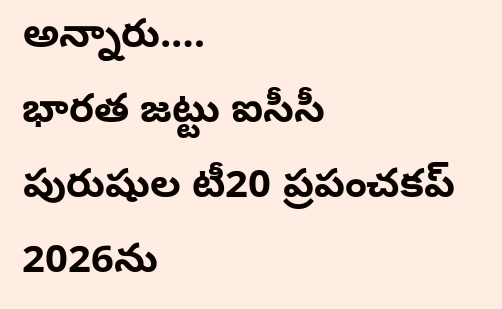అన్నారు.…
భారత జట్టు ఐసీసీ పురుషుల టీ20 ప్రపంచకప్ 2026ను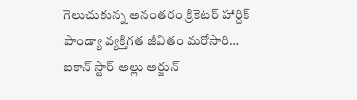గెలుచుకున్న అనంతరం క్రికెటర్ హార్దిక్ పాండ్యా వ్యక్తిగత జీవితం మరోసారి…
ఐకాన్ స్టార్ అల్లు అర్జున్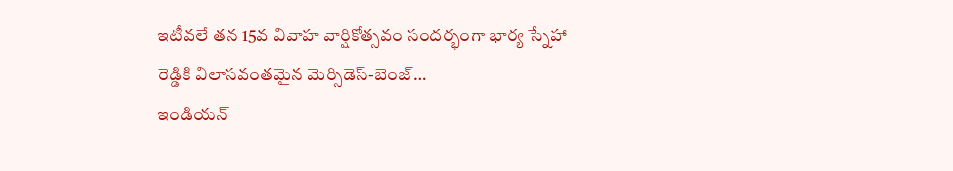ఇటీవలే తన 15వ వివాహ వార్షికోత్సవం సందర్భంగా భార్య స్నేహా రెడ్డికి విలాసవంతమైన మెర్సిడెస్-బెంజ్…
ఇండియన్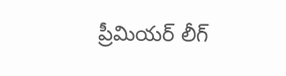ప్రీమియర్ లీగ్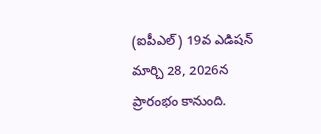(ఐపీఎల్) 19వ ఎడిషన్ మార్చి 28, 2026న ప్రారంభం కానుంది.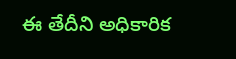ఈ తేదీని అధికారిక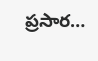ప్రసార…